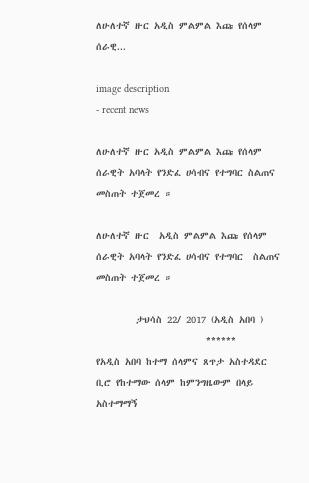ለሁለተኛ ዙር አዲስ ምልምል እጩ የሰላም ሰራዊ...

image description
- recent news

ለሁለተኛ ዙር አዲስ ምልምል እጩ የሰላም ሰራዊት አባላት የንድፈ ሀሳብና የተግባር ስልጠና መስጠት ተጀመረ ።

ለሁለተኛ ዙር  አዲስ ምልምል እጩ የሰላም ሰራዊት አባላት የንድፈ ሀሳብና የተግባር  ስልጠና መስጠት ተጀመረ ።

        ታህሳስ 22/ 2017 (አዲስ አበባ )
                      ******
የአዲስ አበባ ከተማ ሰላምና ጸጥታ አስተዳደር ቢሮ የከተማው ሰላም ከምንግዜውም በላይ አስተማማኝ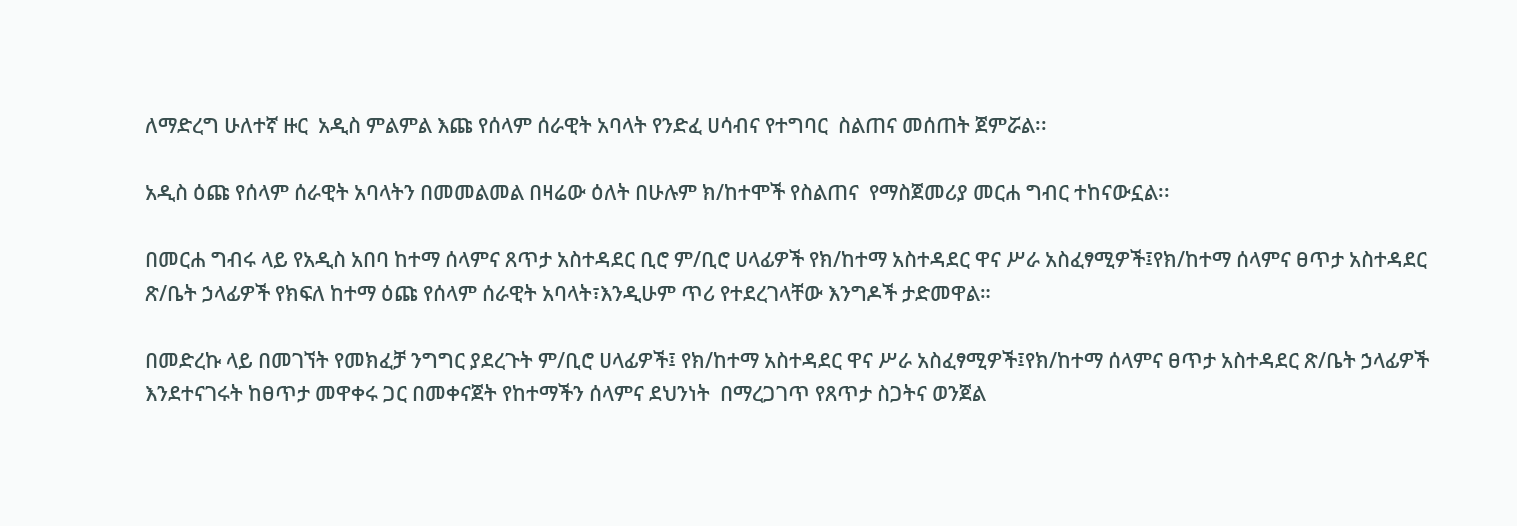ለማድረግ ሁለተኛ ዙር  አዲስ ምልምል እጩ የሰላም ሰራዊት አባላት የንድፈ ሀሳብና የተግባር  ስልጠና መሰጠት ጀምሯል፡፡

አዲስ ዕጩ የሰላም ሰራዊት አባላትን በመመልመል በዛሬው ዕለት በሁሉም ክ/ከተሞች የስልጠና  የማስጀመሪያ መርሐ ግብር ተከናውኗል፡፡

በመርሐ ግብሩ ላይ የአዲስ አበባ ከተማ ሰላምና ጸጥታ አስተዳደር ቢሮ ም/ቢሮ ሀላፊዎች የክ/ከተማ አስተዳደር ዋና ሥራ አስፈፃሚዎች፤የክ/ከተማ ሰላምና ፀጥታ አስተዳደር ጽ/ቤት ኃላፊዎች የክፍለ ከተማ ዕጩ የሰላም ሰራዊት አባላት፣እንዲሁም ጥሪ የተደረገላቸው እንግዶች ታድመዋል።

በመድረኩ ላይ በመገኘት የመክፈቻ ንግግር ያደረጉት ም/ቢሮ ሀላፊዎች፤ የክ/ከተማ አስተዳደር ዋና ሥራ አስፈፃሚዎች፤የክ/ከተማ ሰላምና ፀጥታ አስተዳደር ጽ/ቤት ኃላፊዎች  እንደተናገሩት ከፀጥታ መዋቀሩ ጋር በመቀናጀት የከተማችን ሰላምና ደህንነት  በማረጋገጥ የጸጥታ ስጋትና ወንጀል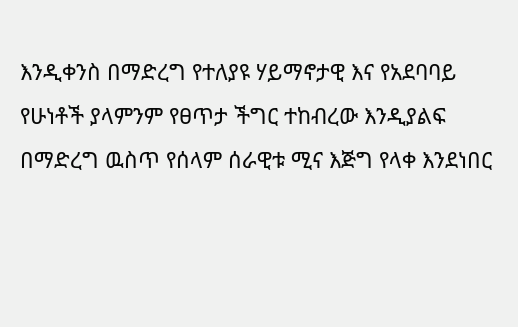እንዲቀንስ በማድረግ የተለያዩ ሃይማኖታዊ እና የአደባባይ የሁነቶች ያላምንም የፀጥታ ችግር ተከብረው እንዲያልፍ በማድረግ ዉስጥ የሰላም ሰራዊቱ ሚና እጅግ የላቀ እንደነበር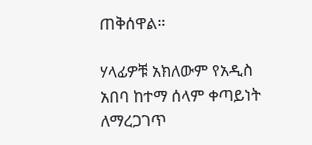ጠቅሰዋል።

ሃላፊዎቹ አክለውም የአዲስ አበባ ከተማ ሰላም ቀጣይነት ለማረጋገጥ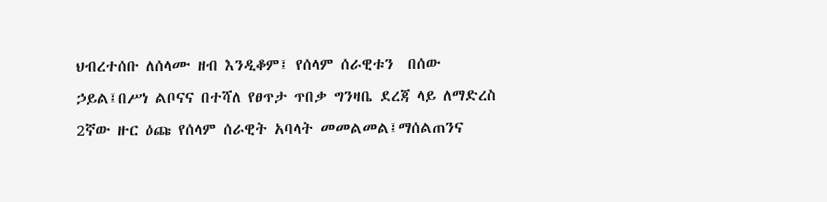ህብረተሰቡ ለሰላሙ ዘብ እንዲቆም፤ የሰላም ሰራዊቱን  በሰው ኃይል፤በሥነ ልቦናና በተሻለ የፀጥታ ጥበቃ ግንዛቤ ደረጃ ላይ ለማድረስ 2ኛው ዙር ዕጩ የሰላም ሰራዊት አባላት መመልመል፤ማሰልጠንና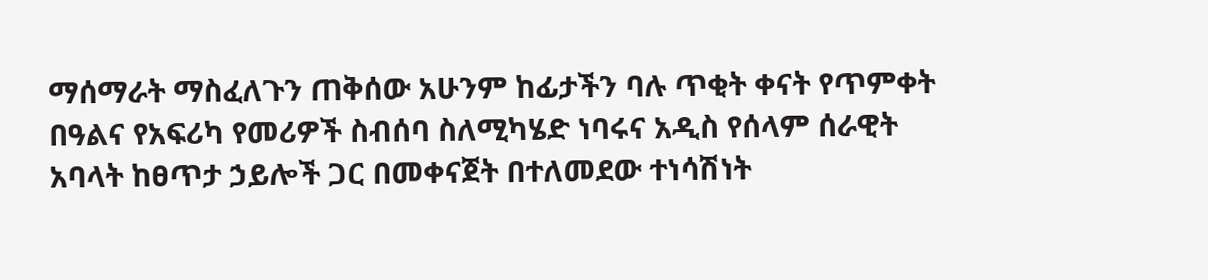ማሰማራት ማስፈለጉን ጠቅሰው አሁንም ከፊታችን ባሉ ጥቂት ቀናት የጥምቀት በዓልና የአፍሪካ የመሪዎች ስብሰባ ስለሚካሄድ ነባሩና አዲስ የሰላም ሰራዊት አባላት ከፀጥታ ኃይሎች ጋር በመቀናጀት በተለመደው ተነሳሽነት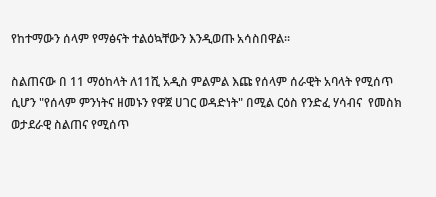የከተማውን ሰላም የማፅናት ተልዕኳቸውን እንዲወጡ አሳስበዋል፡፡

ስልጠናው በ 11 ማዕከላት ለ11ሺ አዲስ ምልምል እጩ የሰላም ሰራዊት አባላት የሚሰጥ ሲሆን "የሰላም ምንነትና ዘመኑን የዋጀ ሀገር ወዳድነት" በሚል ርዕስ የንድፈ ሃሳብና  የመስክ ወታደራዊ ስልጠና የሚሰጥ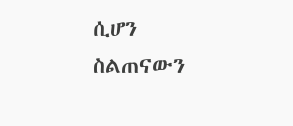ሲሆን ስልጠናውን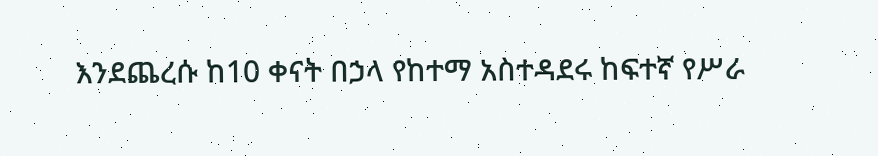እንደጨረሱ ከ10 ቀናት በኃላ የከተማ አስተዳደሩ ከፍተኛ የሥራ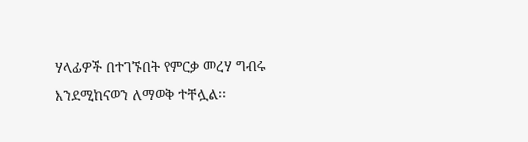ሃላፊዎች በተገኙበት የምርቃ መረሃ ግብሩ እንደሚከናወን ለማወቅ ተቸሏል፡፡